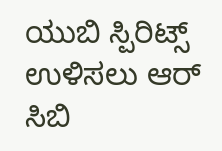ಯುಬಿ ಸ್ಪಿರಿಟ್ಸ್ ಉಳಿಸಲು ಆರ್ ಸಿಬಿ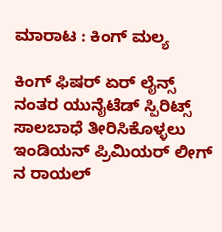ಮಾರಾಟ : ಕಿಂಗ್ ಮಲ್ಯ

ಕಿಂಗ್ ಫಿಷರ್ ಏರ್ ಲೈನ್ಸ್ ನಂತರ ಯುನೈಟೆಡ್ ಸ್ಪಿರಿಟ್ಸ್ ಸಾಲಬಾಧೆ ತೀರಿಸಿಕೊಳ್ಳಲು ಇಂಡಿಯನ್ ಪ್ರಿಮಿಯರ್ ಲೀಗ್ ನ ರಾಯಲ್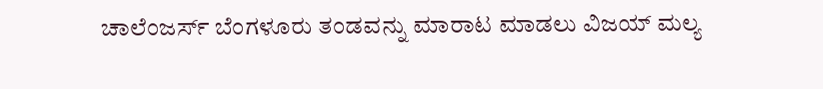ಚಾಲೆಂಜರ್ಸ್ ಬೆಂಗಳೂರು ತಂಡವನ್ನು ಮಾರಾಟ ಮಾಡಲು ವಿಜಯ್ ಮಲ್ಯ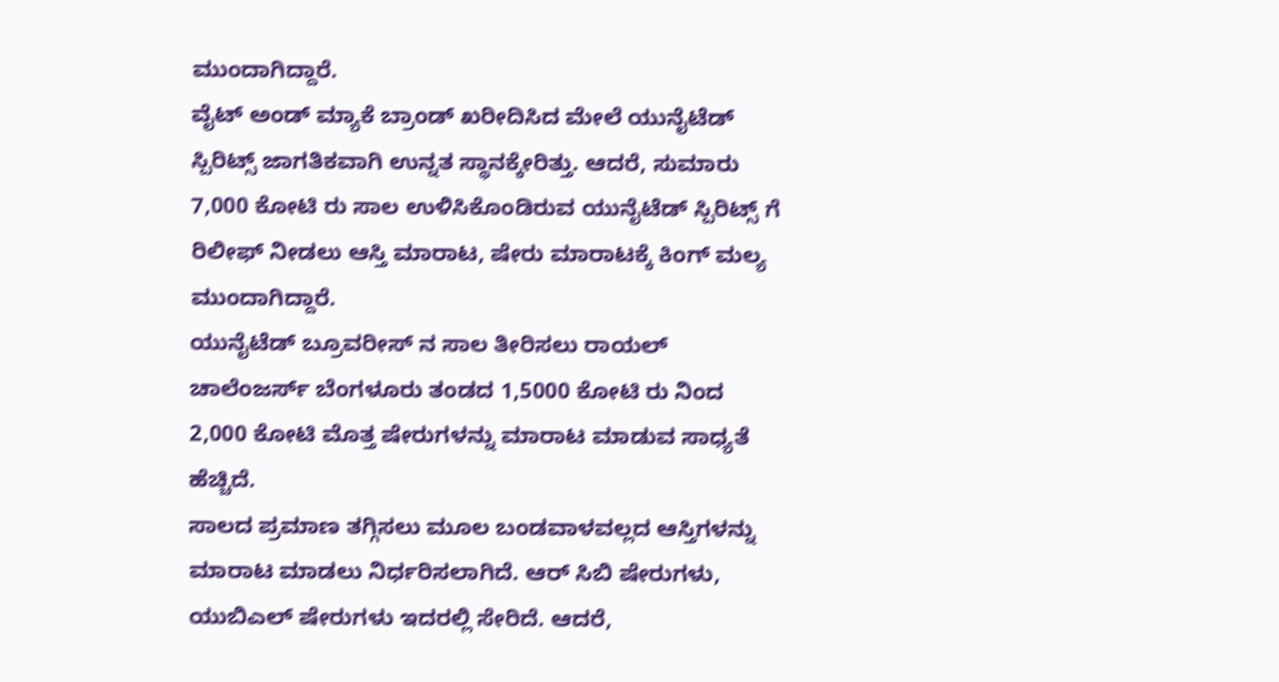ಮುಂದಾಗಿದ್ದಾರೆ.
ವೈಟ್ ಅಂಡ್ ಮ್ಯಾಕೆ ಬ್ರಾಂಡ್ ಖರೀದಿಸಿದ ಮೇಲೆ ಯುನೈಟೆಡ್ ಸ್ಪಿರಿಟ್ಸ್ ಜಾಗತಿಕವಾಗಿ ಉನ್ನತ ಸ್ಥಾನಕ್ಕೇರಿತ್ತು. ಆದರೆ, ಸುಮಾರು 7,000 ಕೋಟಿ ರು ಸಾಲ ಉಳಿಸಿಕೊಂಡಿರುವ ಯುನೈಟೆಡ್ ಸ್ಪಿರಿಟ್ಸ್ ಗೆ ರಿಲೀಫ್ ನೀಡಲು ಆಸ್ತಿ ಮಾರಾಟ, ಷೇರು ಮಾರಾಟಕ್ಕೆ ಕಿಂಗ್ ಮಲ್ಯ ಮುಂದಾಗಿದ್ದಾರೆ.
ಯುನೈಟೆಡ್ ಬ್ರೂವರೀಸ್ ನ ಸಾಲ ತೀರಿಸಲು ರಾಯಲ್ ಚಾಲೆಂಜರ್ಸ್ ಬೆಂಗಳೂರು ತಂಡದ 1,5000 ಕೋಟಿ ರು ನಿಂದ 2,000 ಕೋಟಿ ಮೊತ್ತ ಷೇರುಗಳನ್ನು ಮಾರಾಟ ಮಾಡುವ ಸಾಧ್ಯತೆ ಹೆಚ್ಚಿದೆ.
ಸಾಲದ ಪ್ರಮಾಣ ತಗ್ಗಿಸಲು ಮೂಲ ಬಂಡವಾಳವಲ್ಲದ ಆಸ್ತಿಗಳನ್ನು ಮಾರಾಟ ಮಾಡಲು ನಿರ್ಧರಿಸಲಾಗಿದೆ. ಆರ್ ಸಿಬಿ ಷೇರುಗಳು, ಯುಬಿಎಲ್ ಷೇರುಗಳು ಇದರಲ್ಲಿ ಸೇರಿದೆ. ಆದರೆ,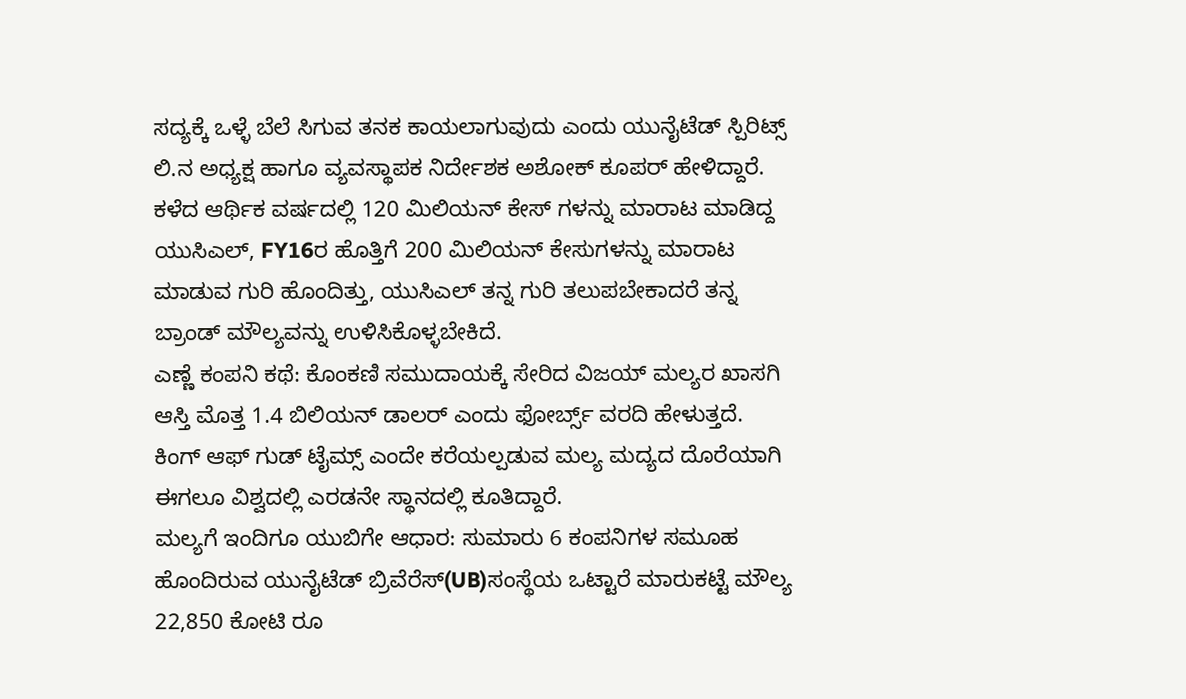ಸದ್ಯಕ್ಕೆ ಒಳ್ಳೆ ಬೆಲೆ ಸಿಗುವ ತನಕ ಕಾಯಲಾಗುವುದು ಎಂದು ಯುನೈಟೆಡ್ ಸ್ಪಿರಿಟ್ಸ್ ಲಿ.ನ ಅಧ್ಯಕ್ಷ ಹಾಗೂ ವ್ಯವಸ್ಥಾಪಕ ನಿರ್ದೇಶಕ ಅಶೋಕ್ ಕೂಪರ್ ಹೇಳಿದ್ದಾರೆ.
ಕಳೆದ ಆರ್ಥಿಕ ವರ್ಷದಲ್ಲಿ 120 ಮಿಲಿಯನ್ ಕೇಸ್ ಗಳನ್ನು ಮಾರಾಟ ಮಾಡಿದ್ದ ಯುಸಿಎಲ್, FY16ರ ಹೊತ್ತಿಗೆ 200 ಮಿಲಿಯನ್ ಕೇಸುಗಳನ್ನು ಮಾರಾಟ ಮಾಡುವ ಗುರಿ ಹೊಂದಿತ್ತು, ಯುಸಿಎಲ್ ತನ್ನ ಗುರಿ ತಲುಪಬೇಕಾದರೆ ತನ್ನ ಬ್ರಾಂಡ್ ಮೌಲ್ಯವನ್ನು ಉಳಿಸಿಕೊಳ್ಳಬೇಕಿದೆ.
ಎಣ್ಣೆ ಕಂಪನಿ ಕಥೆ: ಕೊಂಕಣಿ ಸಮುದಾಯಕ್ಕೆ ಸೇರಿದ ವಿಜಯ್ ಮಲ್ಯರ ಖಾಸಗಿ ಆಸ್ತಿ ಮೊತ್ತ 1.4 ಬಿಲಿಯನ್ ಡಾಲರ್ ಎಂದು ಫೋರ್ಬ್ಸ್ ವರದಿ ಹೇಳುತ್ತದೆ. ಕಿಂಗ್ ಆಫ್ ಗುಡ್ ಟೈಮ್ಸ್ ಎಂದೇ ಕರೆಯಲ್ಪಡುವ ಮಲ್ಯ ಮದ್ಯದ ದೊರೆಯಾಗಿ ಈಗಲೂ ವಿಶ್ವದಲ್ಲಿ ಎರಡನೇ ಸ್ಥಾನದಲ್ಲಿ ಕೂತಿದ್ದಾರೆ.
ಮಲ್ಯಗೆ ಇಂದಿಗೂ ಯುಬಿಗೇ ಆಧಾರ: ಸುಮಾರು 6 ಕಂಪನಿಗಳ ಸಮೂಹ ಹೊಂದಿರುವ ಯುನೈಟೆಡ್ ಬ್ರಿವೆರೆಸ್(UB)ಸಂಸ್ಥೆಯ ಒಟ್ಟಾರೆ ಮಾರುಕಟ್ಟೆ ಮೌಲ್ಯ 22,850 ಕೋಟಿ ರೂ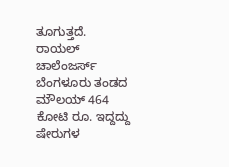ತೂಗುತ್ತದೆ. ರಾಯಲ್ ಚಾಲೆಂಜರ್ಸ್ ಬೆಂಗಳೂರು ತಂಡದ ಮೌಲಯ್ 464 ಕೋಟಿ ರೂ. ಇದ್ದದ್ದು ಷೇರುಗಳ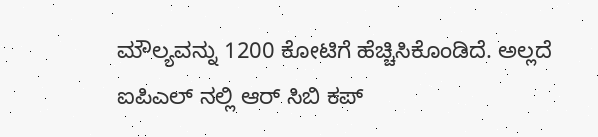ಮೌಲ್ಯವನ್ನು 1200 ಕೋಟಿಗೆ ಹೆಚ್ಚಿಸಿಕೊಂಡಿದೆ. ಅಲ್ಲದೆ ಐಪಿಎಲ್ ನಲ್ಲಿ ಆರ್ ಸಿಬಿ ಕಪ್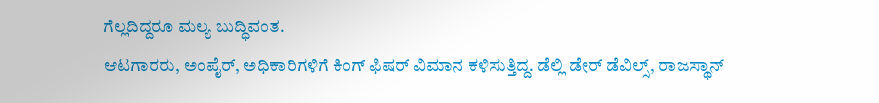ಗೆಲ್ಲದಿದ್ದರೂ ಮಲ್ಯ ಬುದ್ಧಿವಂತ.
ಆಟಗಾರರು, ಅಂಪೈರ್, ಅಧಿಕಾರಿಗಳಿಗೆ ಕಿಂಗ್ ಫಿಷರ್ ವಿಮಾನ ಕಳಿಸುತ್ತಿದ್ದ. ಡೆಲ್ಲಿ ಡೇರ್ ಡೆವಿಲ್ಸ್, ರಾಜಸ್ಥಾನ್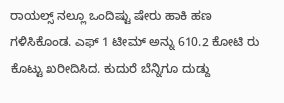ರಾಯಲ್ಸ್ ನಲ್ಲೂ ಒಂದಿಷ್ಟು ಷೇರು ಹಾಕಿ ಹಣ ಗಳಿಸಿಕೊಂಡ. ಎಫ್ 1 ಟೀಮ್ ಅನ್ನು 610.2 ಕೋಟಿ ರು ಕೊಟ್ಟು ಖರೀದಿಸಿದ. ಕುದುರೆ ಬೆನ್ನಿಗೂ ದುಡ್ದು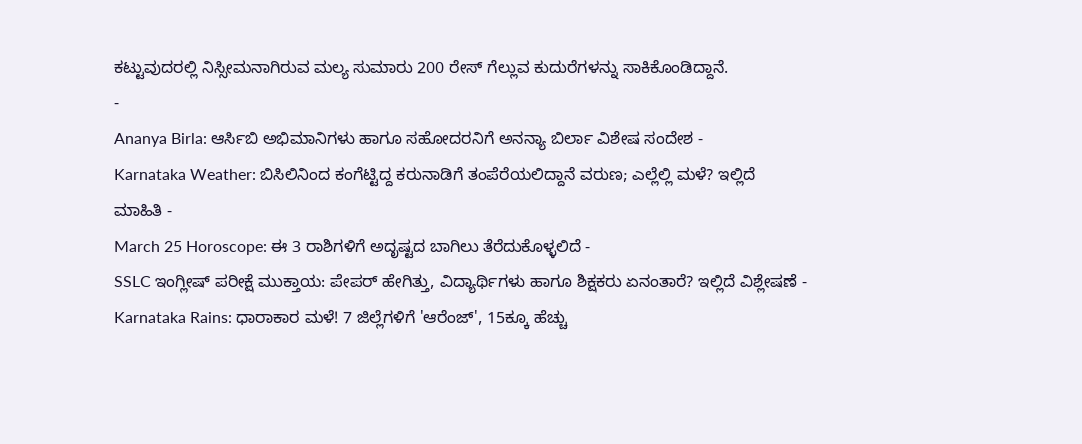ಕಟ್ಟುವುದರಲ್ಲಿ ನಿಸ್ಸೀಮನಾಗಿರುವ ಮಲ್ಯ ಸುಮಾರು 200 ರೇಸ್ ಗೆಲ್ಲುವ ಕುದುರೆಗಳನ್ನು ಸಾಕಿಕೊಂಡಿದ್ದಾನೆ.
-
Ananya Birla: ಆರ್ಸಿಬಿ ಅಭಿಮಾನಿಗಳು ಹಾಗೂ ಸಹೋದರನಿಗೆ ಅನನ್ಯಾ ಬಿರ್ಲಾ ವಿಶೇಷ ಸಂದೇಶ -
Karnataka Weather: ಬಿಸಿಲಿನಿಂದ ಕಂಗೆಟ್ಟಿದ್ದ ಕರುನಾಡಿಗೆ ತಂಪೆರೆಯಲಿದ್ದಾನೆ ವರುಣ; ಎಲ್ಲೆಲ್ಲಿ ಮಳೆ? ಇಲ್ಲಿದೆ ಮಾಹಿತಿ -
March 25 Horoscope: ಈ 3 ರಾಶಿಗಳಿಗೆ ಅದೃಷ್ಟದ ಬಾಗಿಲು ತೆರೆದುಕೊಳ್ಳಲಿದೆ -
SSLC ಇಂಗ್ಲೀಷ್ ಪರೀಕ್ಷೆ ಮುಕ್ತಾಯ: ಪೇಪರ್ ಹೇಗಿತ್ತು, ವಿದ್ಯಾರ್ಥಿಗಳು ಹಾಗೂ ಶಿಕ್ಷಕರು ಏನಂತಾರೆ? ಇಲ್ಲಿದೆ ವಿಶ್ಲೇಷಣೆ -
Karnataka Rains: ಧಾರಾಕಾರ ಮಳೆ! 7 ಜಿಲ್ಲೆಗಳಿಗೆ 'ಆರೆಂಜ್', 15ಕ್ಕೂ ಹೆಚ್ಚು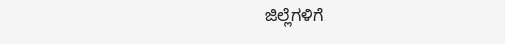ಜಿಲ್ಲೆಗಳಿಗೆ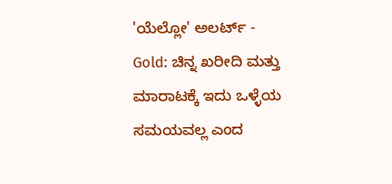'ಯೆಲ್ಲೋ' ಅಲರ್ಟ್ -
Gold: ಚಿನ್ನ ಖರೀದಿ ಮತ್ತು ಮಾರಾಟಕ್ಕೆ ಇದು ಒಳ್ಳೆಯ ಸಮಯವಲ್ಲ ಎಂದ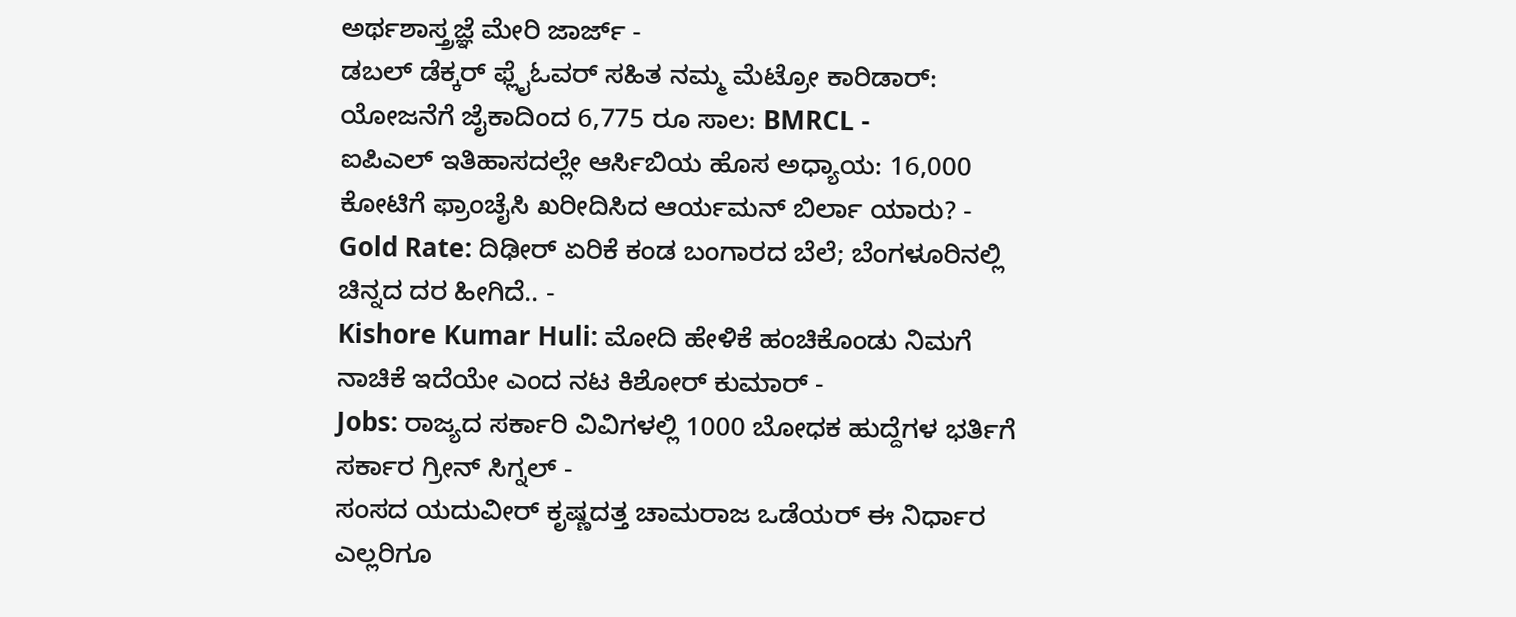ಅರ್ಥಶಾಸ್ತ್ರಜ್ಞೆ ಮೇರಿ ಜಾರ್ಜ್ -
ಡಬಲ್ ಡೆಕ್ಕರ್ ಫ್ಲೈಓವರ್ ಸಹಿತ ನಮ್ಮ ಮೆಟ್ರೋ ಕಾರಿಡಾರ್: ಯೋಜನೆಗೆ ಜೈಕಾದಿಂದ 6,775 ರೂ ಸಾಲ: BMRCL -
ಐಪಿಎಲ್ ಇತಿಹಾಸದಲ್ಲೇ ಆರ್ಸಿಬಿಯ ಹೊಸ ಅಧ್ಯಾಯ: 16,000 ಕೋಟಿಗೆ ಫ್ರಾಂಚೈಸಿ ಖರೀದಿಸಿದ ಆರ್ಯಮನ್ ಬಿರ್ಲಾ ಯಾರು? -
Gold Rate: ದಿಢೀರ್ ಏರಿಕೆ ಕಂಡ ಬಂಗಾರದ ಬೆಲೆ; ಬೆಂಗಳೂರಿನಲ್ಲಿ ಚಿನ್ನದ ದರ ಹೀಗಿದೆ.. -
Kishore Kumar Huli: ಮೋದಿ ಹೇಳಿಕೆ ಹಂಚಿಕೊಂಡು ನಿಮಗೆ ನಾಚಿಕೆ ಇದೆಯೇ ಎಂದ ನಟ ಕಿಶೋರ್ ಕುಮಾರ್ -
Jobs: ರಾಜ್ಯದ ಸರ್ಕಾರಿ ವಿವಿಗಳಲ್ಲಿ 1000 ಬೋಧಕ ಹುದ್ದೆಗಳ ಭರ್ತಿಗೆ ಸರ್ಕಾರ ಗ್ರೀನ್ ಸಿಗ್ನಲ್ -
ಸಂಸದ ಯದುವೀರ್ ಕೃಷ್ಣದತ್ತ ಚಾಮರಾಜ ಒಡೆಯರ್ ಈ ನಿರ್ಧಾರ ಎಲ್ಲರಿಗೂ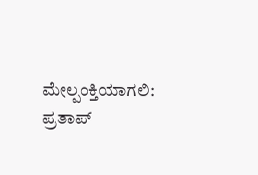ಮೇಲ್ಪಂಕ್ತಿಯಾಗಲಿ: ಪ್ರತಾಪ್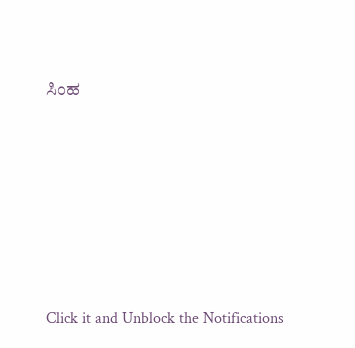ಸಿಂಹ












Click it and Unblock the Notifications